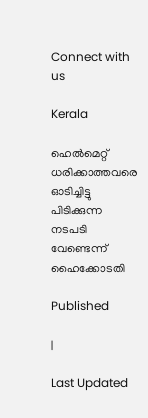Connect with us

Kerala

ഹെല്‍മെറ്റ് ധരിക്കാത്തവരെ ഓടിച്ചിട്ടു പിടിക്കുന്ന നടപടി വേണ്ടെന്ന് ഹൈക്കോടതി

Published

|

Last Updated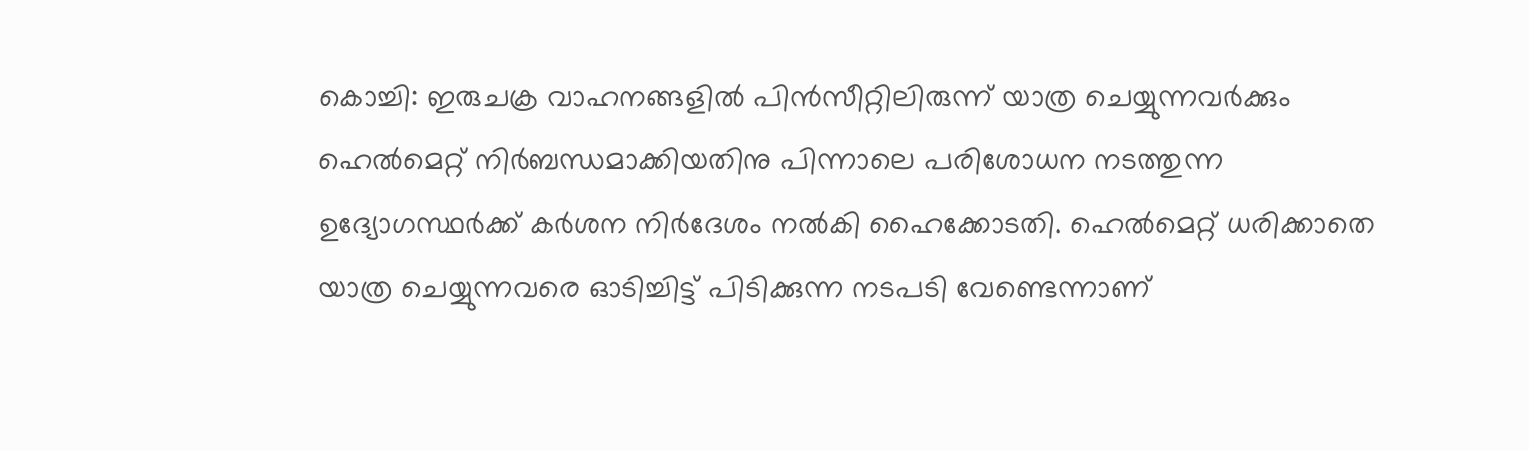കൊച്ചി: ഇരുചക്ര വാഹനങ്ങളില്‍ പിന്‍സീറ്റിലിരുന്ന് യാത്ര ചെയ്യുന്നവര്‍ക്കും ഹെല്‍മെറ്റ് നിര്‍ബന്ധമാക്കിയതിനു പിന്നാലെ പരിശോധന നടത്തുന്ന ഉദ്യോഗസ്ഥര്‍ക്ക് കര്‍ശന നിര്‍ദേശം നല്‍കി ഹൈക്കോടതി. ഹെല്‍മെറ്റ് ധരിക്കാതെ യാത്ര ചെയ്യുന്നവരെ ഓടിച്ചിട്ട് പിടിക്കുന്ന നടപടി വേണ്ടെന്നാണ്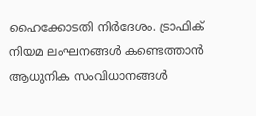ഹൈക്കോടതി നിര്‍ദേശം. ട്രാഫിക് നിയമ ലംഘനങ്ങള്‍ കണ്ടെത്താന്‍ ആധുനിക സംവിധാനങ്ങള്‍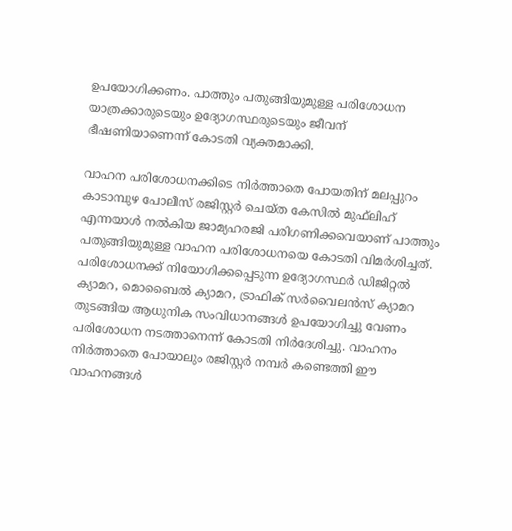ഉപയോഗിക്കണം. പാത്തും പതുങ്ങിയുമുള്ള പരിശോധന യാത്രക്കാരുടെയും ഉദ്യോഗസ്ഥരുടെയും ജീവന് ഭീഷണിയാണെന്ന് കോടതി വ്യക്തമാക്കി.

വാഹന പരിശോധനക്കിടെ നിര്‍ത്താതെ പോയതിന് മലപ്പുറം കാടാമ്പുഴ പോലീസ് രജിസ്റ്റര്‍ ചെയ്ത കേസില്‍ മുഫ്‌ലിഹ് എന്നയാള്‍ നല്‍കിയ ജാമ്യഹരജി പരിഗണിക്കവെയാണ് പാത്തും പതുങ്ങിയുമുള്ള വാഹന പരിശോധനയെ കോടതി വിമര്‍ശിച്ചത്. പരിശോധനക്ക് നിയോഗിക്കപ്പെടുന്ന ഉദ്യോഗസ്ഥര്‍ ഡിജിറ്റല്‍ ക്യാമറ, മൊബൈല്‍ ക്യാമറ, ട്രാഫിക് സര്‍വൈലന്‍സ് ക്യാമറ തുടങ്ങിയ ആധുനിക സംവിധാനങ്ങള്‍ ഉപയോഗിച്ചു വേണം പരിശോധന നടത്താനെന്ന് കോടതി നിര്‍ദേശിച്ചു. വാഹനം നിര്‍ത്താതെ പോയാലും രജിസ്റ്റര്‍ നമ്പര്‍ കണ്ടെത്തി ഈ വാഹനങ്ങള്‍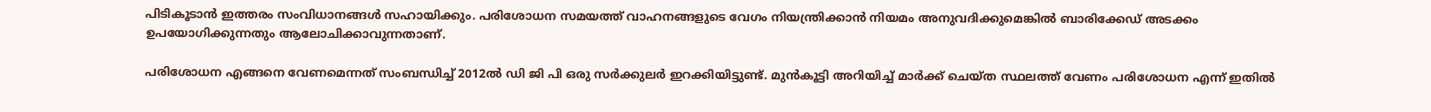പിടികൂടാന്‍ ഇത്തരം സംവിധാനങ്ങള്‍ സഹായിക്കും. പരിശോധന സമയത്ത് വാഹനങ്ങളുടെ വേഗം നിയന്ത്രിക്കാന്‍ നിയമം അനുവദിക്കുമെങ്കില്‍ ബാരിക്കേഡ് അടക്കം ഉപയോഗിക്കുന്നതും ആലോചിക്കാവുന്നതാണ്.

പരിശോധന എങ്ങനെ വേണമെന്നത് സംബന്ധിച്ച് 2012ല്‍ ഡി ജി പി ഒരു സര്‍ക്കുലര്‍ ഇറക്കിയിട്ടുണ്ട്. മുന്‍കൂട്ടി അറിയിച്ച് മാര്‍ക്ക് ചെയ്ത സ്ഥലത്ത് വേണം പരിശോധന എന്ന് ഇതില്‍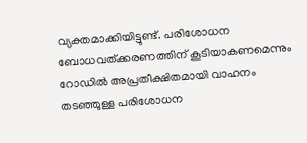വ്യക്തമാക്കിയിട്ടുണ്ട്. പരിശോധന ബോധവത്ക്കരണത്തിന് കൂടിയാകണമെന്നും റോഡില്‍ അപ്രതീക്ഷിതമായി വാഹനം തടഞ്ഞുള്ള പരിശോധന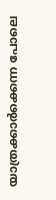യാത്രക്കാര്‍ക്കെന്ന പോലെ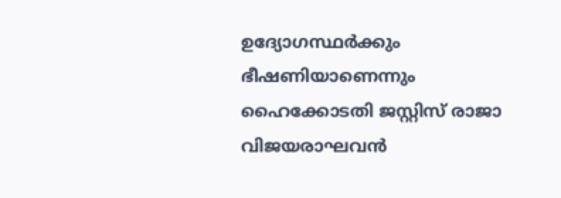ഉദ്യോഗസ്ഥര്‍ക്കും ഭീഷണിയാണെന്നും ഹൈക്കോടതി ജസ്റ്റിസ് രാജാ വിജയരാഘവന്‍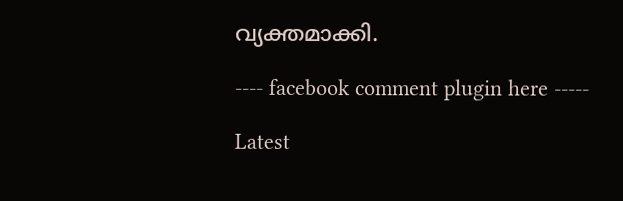വ്യക്തമാക്കി.

---- facebook comment plugin here -----

Latest